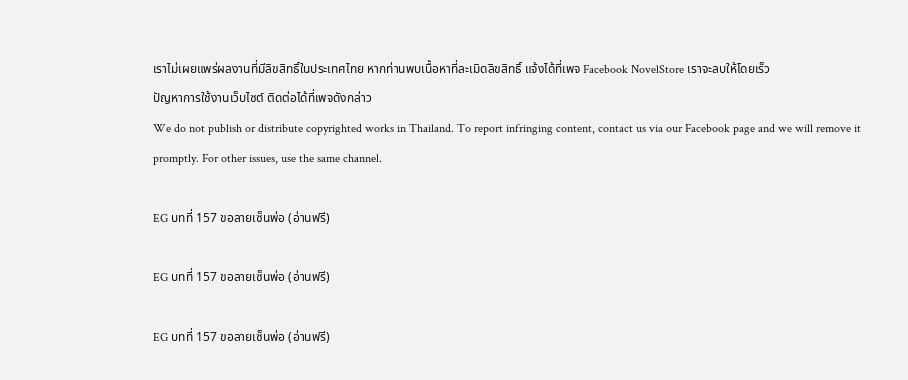เราไม่เผยแพร่ผลงานที่มีลิขสิทธิ์ในประเทศไทย หากท่านพบเนื้อหาที่ละเมิดลิขสิทธิ์ แจ้งได้ที่เพจ Facebook NovelStore เราจะลบให้โดยเร็ว
ปัญหาการใช้งานเว็บไซต์ ติดต่อได้ที่เพจดังกล่าว
We do not publish or distribute copyrighted works in Thailand. To report infringing content, contact us via our Facebook page and we will remove it promptly. For other issues, use the same channel.

EG บทที่ 157 ขอลายเซ็นพ่อ (อ่านฟรี)

EG บทที่ 157 ขอลายเซ็นพ่อ (อ่านฟรี)

EG บทที่ 157 ขอลายเซ็นพ่อ (อ่านฟรี)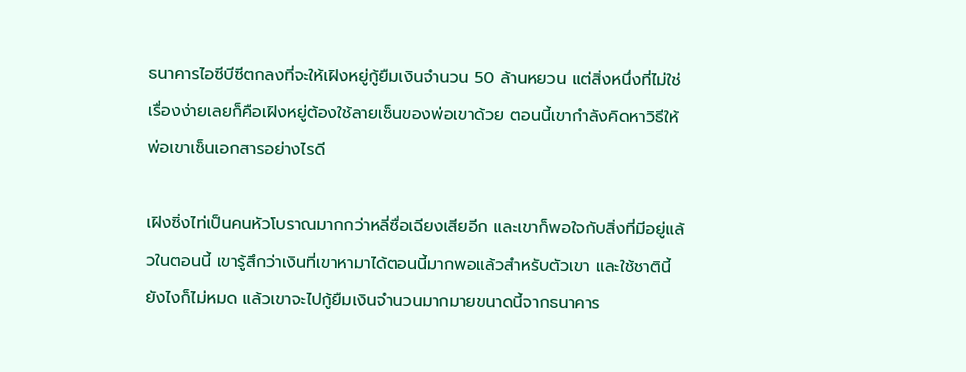ธนาคารไอซีบีซีตกลงที่จะให้เฝิงหยู่กู้ยืมเงินจำนวน 50 ล้านหยวน แต่สิ่งหนึ่งที่ไม่ใช่เรื่องง่ายเลยก็คือเฝิงหยู่ต้องใช้ลายเซ็นของพ่อเขาด้วย ตอนนี้เขากำลังคิดหาวิธีให้พ่อเขาเซ็นเอกสารอย่างไรดี

เฝิงซิ่งไท่เป็นคนหัวโบราณมากกว่าหลี่ซื่อเฉียงเสียอีก และเขาก็พอใจกับสิ่งที่มีอยู่แล้วในตอนนี้ เขารู้สึกว่าเงินที่เขาหามาได้ตอนนี้มากพอแล้วสำหรับตัวเขา และใช้ชาตินี้ยังไงก็ไม่หมด แล้วเขาจะไปกู้ยืมเงินจำนวนมากมายขนาดนี้จากธนาคาร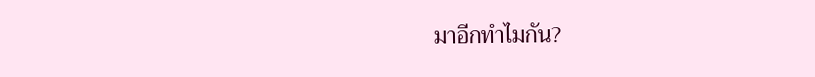มาอีกทำไมกัน?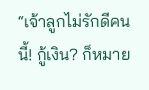“เจ้าลูกไม่รักดีคนนี้! กู้เงิน? ก็หมาย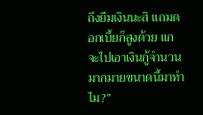ถึงยืมเงินนะสิ แถมดอกเบี้ยก็สูงด้วย แกจะไปเอาเงินกู้จำนวนมากมายขนาดนี้มาทำไม?”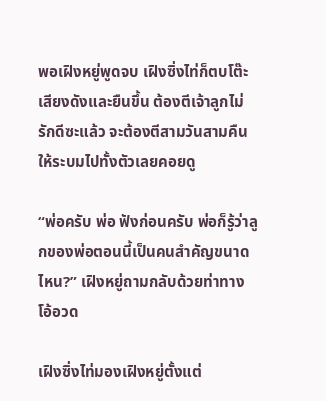พอเฝิงหยู่พูดจบ เฝิงซิ่งไท่ก็ตบโต๊ะเสียงดังและยืนขึ้น ต้องตีเจ้าลูกไม่รักดีซะแล้ว จะต้องตีสามวันสามคืนให้ระบมไปทั้งตัวเลยคอยดู

“พ่อครับ พ่อ ฟังก่อนครับ พ่อก็รู้ว่าลูกของพ่อตอนนี้เป็นคนสำคัญขนาดไหน?” เฝิงหยู่ถามกลับด้วยท่าทางโอ้อวด

เฝิงซิ่งไท่มองเฝิงหยู่ตั้งแต่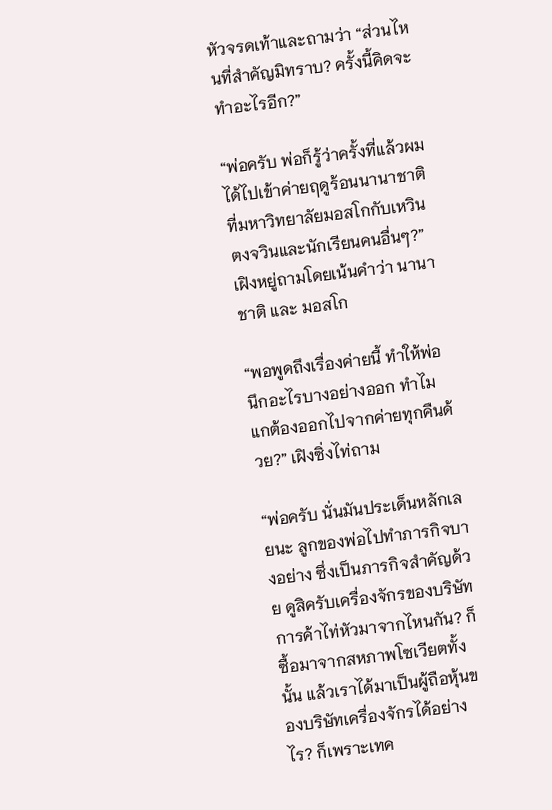หัวจรดเท้าและถามว่า “ส่วนไหนที่สำคัญมิทราบ? ครั้งนี้คิดจะทำอะไรอีก?”

“พ่อครับ พ่อก็รู้ว่าครั้งที่แล้วผมได้ไปเข้าค่ายฤดูร้อนนานาชาติที่มหาวิทยาลัยมอสโกกับเหวินตงจวินและนักเรียนคนอื่นๆ?” เฝิงหยู่ถามโดยเน้นคำว่า นานาชาติ และ มอสโก

“พอพูดถึงเรื่องค่ายนี้ ทำให้พ่อนึกอะไรบางอย่างออก ทำไมแกต้องออกไปจากค่ายทุกคืนด้วย?” เฝิงซิ่งไท่ถาม

“พ่อครับ นั่นมันประเด็นหลักเลยนะ ลูกของพ่อไปทำภารกิจบางอย่าง ซึ่งเป็นภารกิจสำคัญด้วย ดูสิครับเครื่องจักรของบริษัทการค้าไท่หัวมาจากไหนกัน? ก็ซื้อมาจากสหภาพโซเวียตทั้งนั้น แล้วเราได้มาเป็นผู้ถือหุ้นของบริษัทเครื่องจักรได้อย่างไร? ก็เพราะเทค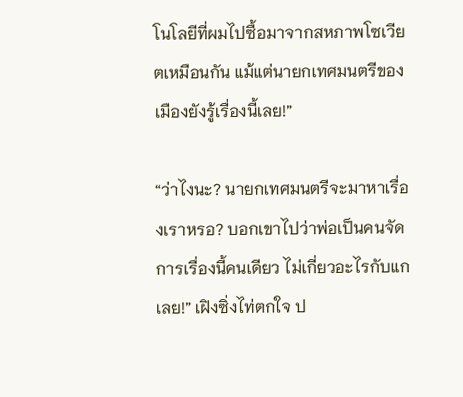โนโลยีที่ผมไปซื้อมาจากสหภาพโซเวียตเหมือนกัน แม้แต่นายกเทศมนตรีของเมืองยังรู้เรื่องนี้เลย!”

“ว่าไงนะ? นายกเทศมนตรีจะมาหาเรื่องเราหรอ? บอกเขาไปว่าพ่อเป็นคนจัดการเรื่องนี้คนเดียว ไม่เกี่ยวอะไรกับแกเลย!” เฝิงซิ่งไท่ตกใจ ป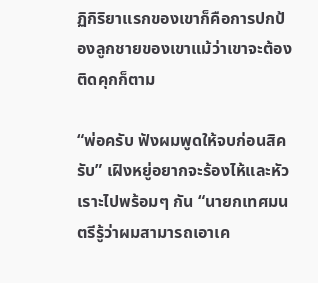ฏิกิริยาแรกของเขาก็คือการปกป้องลูกชายของเขาแม้ว่าเขาจะต้องติดคุกก็ตาม

“พ่อครับ ฟังผมพูดให้จบก่อนสิครับ” เฝิงหยู่อยากจะร้องไห้และหัวเราะไปพร้อมๆ กัน “นายกเทศมนตรีรู้ว่าผมสามารถเอาเค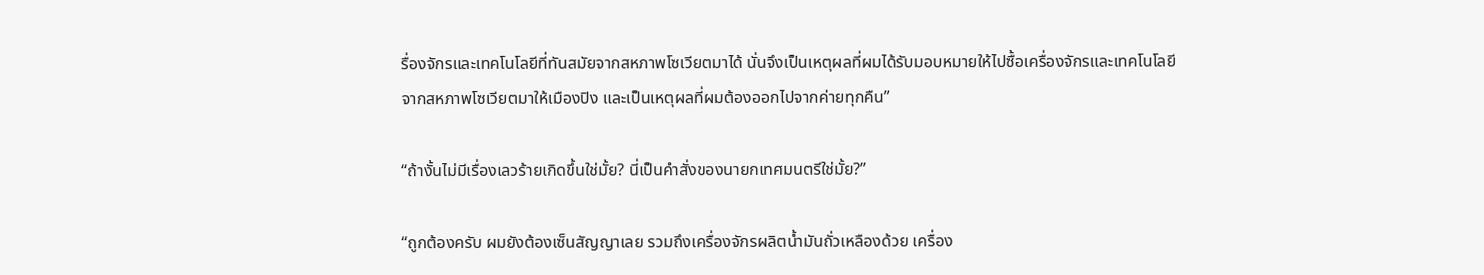รื่องจักรและเทคโนโลยีที่ทันสมัยจากสหภาพโซเวียตมาได้ นั่นจึงเป็นเหตุผลที่ผมได้รับมอบหมายให้ไปซื้อเครื่องจักรและเทคโนโลยีจากสหภาพโซเวียตมาให้เมืองปิง และเป็นเหตุผลที่ผมต้องออกไปจากค่ายทุกคืน”

“ถ้างั้นไม่มีเรื่องเลวร้ายเกิดขึ้นใช่มั้ย? นี่เป็นคำสั่งของนายกเทศมนตรีใช่มั้ย?”

“ถูกต้องครับ ผมยังต้องเซ็นสัญญาเลย รวมถึงเครื่องจักรผลิตน้ำมันถั่วเหลืองด้วย เครื่อง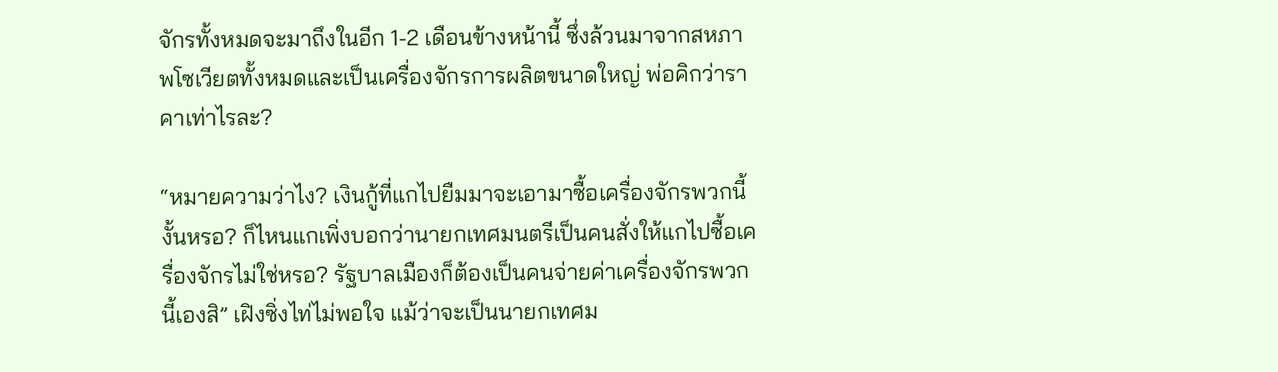จักรทั้งหมดจะมาถึงในอีก 1-2 เดือนข้างหน้านี้ ซึ่งล้วนมาจากสหภาพโซเวียตทั้งหมดและเป็นเครื่องจักรการผลิตขนาดใหญ่ พ่อคิกว่าราคาเท่าไรละ?

“หมายความว่าไง? เงินกู้ที่แกไปยืมมาจะเอามาซื้อเครื่องจักรพวกนี้งั้นหรอ? ก็ไหนแกเพิ่งบอกว่านายกเทศมนตรีเป็นคนสั่งให้แกไปซื้อเครื่องจักรไม่ใช่หรอ? รัฐบาลเมืองก็ต้องเป็นคนจ่ายค่าเครื่องจักรพวกนี้เองสิ” เฝิงซิ่งไท่ไม่พอใจ แม้ว่าจะเป็นนายกเทศม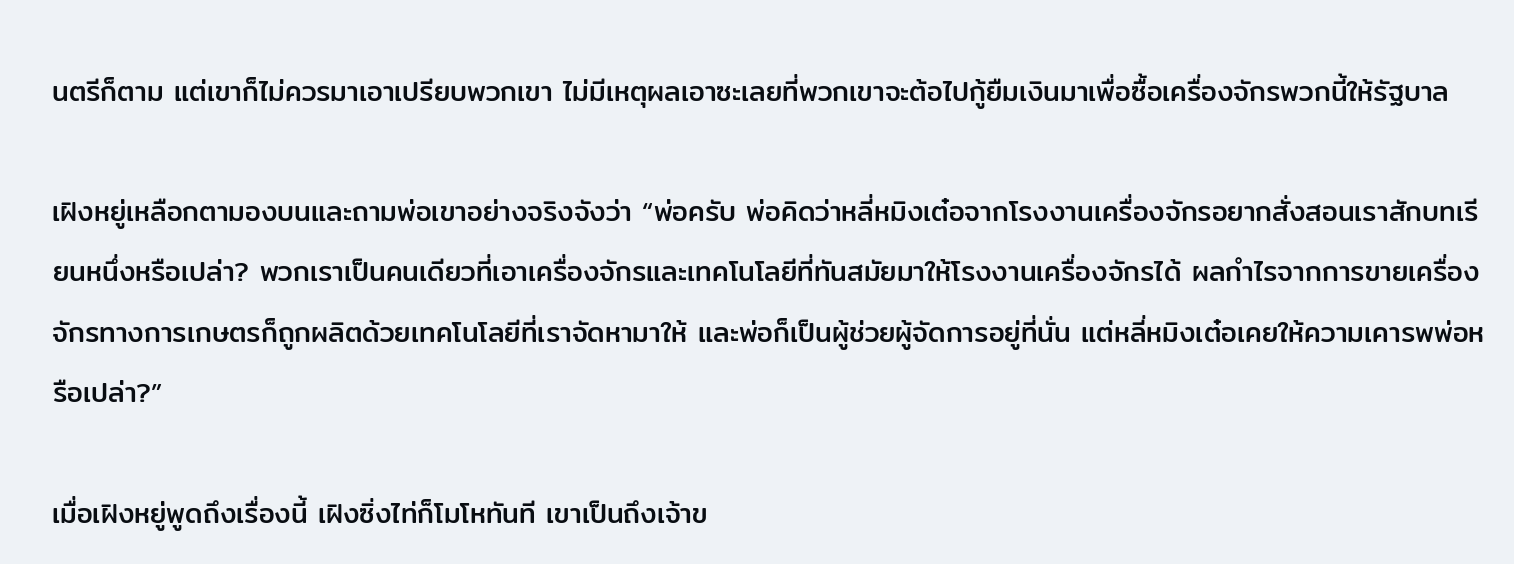นตรีก็ตาม แต่เขาก็ไม่ควรมาเอาเปรียบพวกเขา ไม่มีเหตุผลเอาซะเลยที่พวกเขาจะต้อไปกู้ยืมเงินมาเพื่อซื้อเครื่องจักรพวกนี้ให้รัฐบาล

เฝิงหยู่เหลือกตามองบนและถามพ่อเขาอย่างจริงจังว่า “พ่อครับ พ่อคิดว่าหลี่หมิงเต๋อจากโรงงานเครื่องจักรอยากสั่งสอนเราสักบทเรียนหนึ่งหรือเปล่า? พวกเราเป็นคนเดียวที่เอาเครื่องจักรและเทคโนโลยีที่ทันสมัยมาให้โรงงานเครื่องจักรได้ ผลกำไรจากการขายเครื่องจักรทางการเกษตรก็ถูกผลิตด้วยเทคโนโลยีที่เราจัดหามาให้ และพ่อก็เป็นผู้ช่วยผู้จัดการอยู่ที่นั่น แต่หลี่หมิงเต๋อเคยให้ความเคารพพ่อหรือเปล่า?”

เมื่อเฝิงหยู่พูดถึงเรื่องนี้ เฝิงซิ่งไท่ก็โมโหทันที เขาเป็นถึงเจ้าข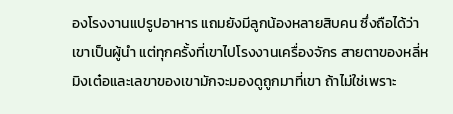องโรงงานแปรูปอาหาร แถมยังมีลูกน้องหลายสิบคน ซึ่งถือได้ว่าเขาเป็นผู้นำ แต่ทุกครั้งที่เขาไปโรงงานเครื่องจักร สายตาของหลี่หมิงเต๋อและเลขาของเขามักจะมองดูถูกมาที่เขา ถ้าไม่ใช่เพราะ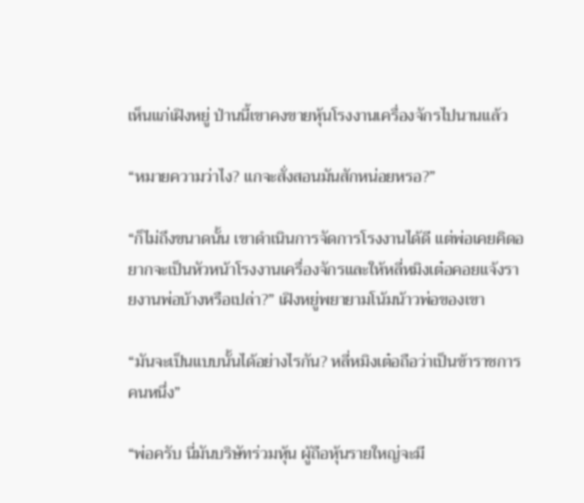เห็นแก่เฝิงหยู่ ป่านนี้เขาคงขายหุ้นโรงงานเครื่องจักรไปนานแล้ว

“หมายความว่าไง? แกจะสั่งสอนมันสักหน่อยหรอ?”

“ก็ไม่ถึงขนาดนั้น เขาดำเนินการจัดการโรงงานได้ดี แต่พ่อเคยคิดอยากจะเป็นหัวหน้าโรงงานเครื่องจักรและให้หลี่หมิงเต๋อคอยแจ้งรายงานพ่อบ้างหรือเปล่า?” เฝิงหยู่พยายามโน้มน้าวพ่อของเขา

“มันจะเป็นแบบนั้นได้อย่างไรกัน? หลี่หมิงเต๋อถือว่าเป็นข้าราชการคนหนึ่ง”

“พ่อครับ นี่มันบริษัทร่วมหุ้น ผู้ถือหุ้นรายใหญ่จะมี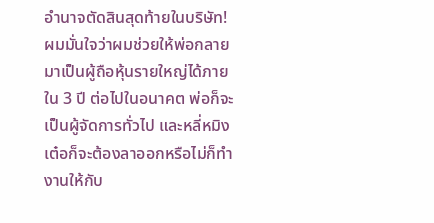อำนาจตัดสินสุดท้ายในบริษัท! ผมมั่นใจว่าผมช่วยให้พ่อกลายมาเป็นผู้ถือหุ้นรายใหญ่ได้ภายใน 3 ปี ต่อไปในอนาคต พ่อก็จะเป็นผู้จัดการทั่วไป และหลี่หมิงเต๋อก็จะต้องลาออกหรือไม่ก็ทำงานให้กับ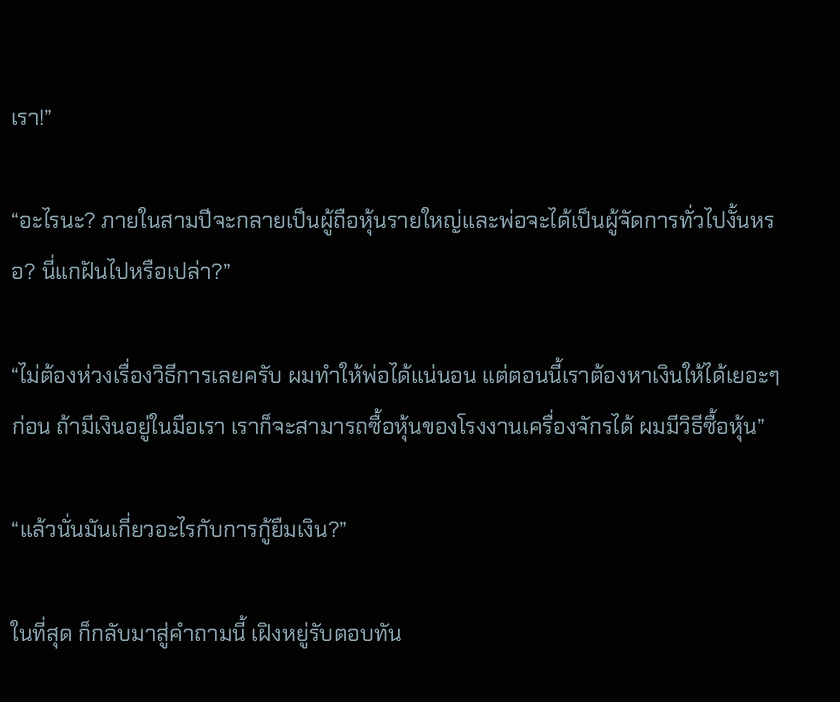เรา!”

“อะไรนะ? ภายในสามปีจะกลายเป็นผู้ถือหุ้นรายใหญ่และพ่อจะได้เป็นผู้จัดการทั่วไปงั้นหรอ? นี่แกฝันไปหรือเปล่า?”

“ไม่ต้องห่วงเรื่องวิธีการเลยครับ ผมทำให้พ่อได้แน่นอน แต่ตอนนี้เราต้องหาเงินให้ได้เยอะๆ ก่อน ถ้ามีเงินอยู่ในมือเรา เราก็จะสามารถซื้อหุ้นของโรงงานเครื่องจักรได้ ผมมีวิธีซื้อหุ้น”

“แล้วนั่นมันเกี่ยวอะไรกับการกู้ยืมเงิน?”

ในที่สุด ก็กลับมาสู่คำถามนี้ เฝิงหยู่รับตอบทัน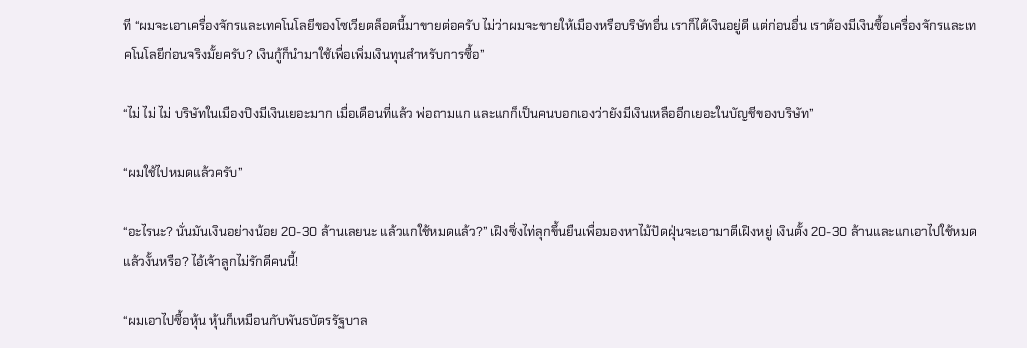ที “ผมจะเอาเครื่องจักรและเทคโนโลยีของโซเวียตล็อตนี้มาขายต่อครับ ไม่ว่าผมจะขายให้เมืองหรือบริษัทอื่น เราก็ได้เงินอยู่ดี แต่ก่อนอื่น เราต้องมีเงินซื้อเครื่องจักรและเทคโนโลยีก่อนจริงมั้ยครับ? เงินกู้ก็นำมาใช้เพื่อเพิ่มเงินทุนสำหรับการซื้อ”

“ไม่ ไม่ ไม่ บริษัทในเมืองปิงมีเงินเยอะมาก เมื่อเดือนที่แล้ว พ่อถามแก และแกก็เป็นคนบอกเองว่ายังมีเงินเหลืออีกเยอะในบัญชีของบริษัท”

“ผมใช้ไปหมดแล้วครับ”

“อะไรนะ? นั่นมันเงินอย่างน้อย 20-30 ล้านเลยนะ แล้วแกใช้หมดแล้ว?” เฝิงซิ่งไท่ลุกขึ้นยืนเพื่อมองหาไม้ปัดฝุ่นจะเอามาตีเฝิงหยู่ เงินตั้ง 20-30 ล้านและแกเอาไปใช้หมดแล้วงั้นหรือ? ไอ้เจ้าลูกไม่รักดีคนนี้!

“ผมเอาไปซื้อหุ้น หุ้นก็เหมือนกับพันธบัตรรัฐบาล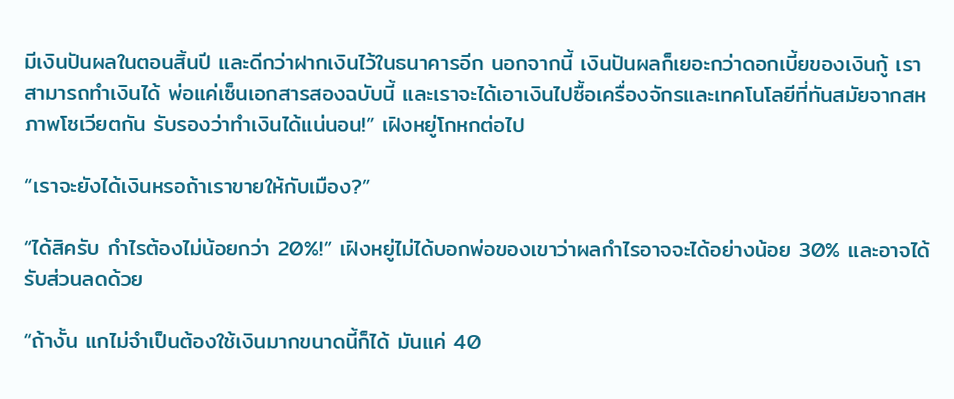มีเงินปันผลในตอนสิ้นปี และดีกว่าฝากเงินไว้ในธนาคารอีก นอกจากนี้ เงินปันผลก็เยอะกว่าดอกเบี้ยของเงินกู้ เราสามารถทำเงินได้ พ่อแค่เซ็นเอกสารสองฉบับนี้ และเราจะได้เอาเงินไปซื้อเครื่องจักรและเทคโนโลยีที่ทันสมัยจากสหภาพโซเวียตกัน รับรองว่าทำเงินได้แน่นอน!” เฝิงหยู่โกหกต่อไป

“เราจะยังได้เงินหรอถ้าเราขายให้กับเมือง?”

“ได้สิครับ กำไรต้องไม่น้อยกว่า 20%!” เฝิงหยู่ไม่ได้บอกพ่อของเขาว่าผลกำไรอาจจะได้อย่างน้อย 30% และอาจได้รับส่วนลดด้วย

“ถ้างั้น แกไม่จำเป็นต้องใช้เงินมากขนาดนี้ก็ได้ มันแค่ 40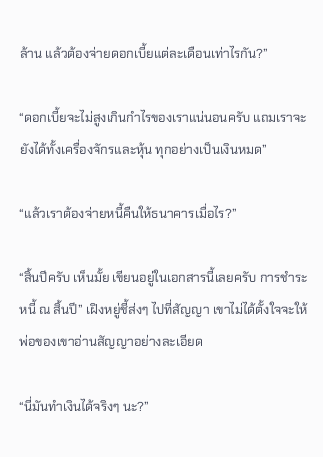ล้าน แล้วต้องจ่ายดอกเบี้ยแต่ละเดือนเท่าไรกัน?”

“ดอกเบี้ยจะไม่สูงเกินกำไรของเราแน่นอนครับ แถมเราจะยังได้ทั้งเครื่องจักรและหุ้น ทุกอย่างเป็นเงินหมด”

“แล้วเราต้องจ่ายหนี้คืนให้ธนาคารเมื่อไร?”

“สิ้นปีครับ เห็นมั้ย เขียนอยู่ในเอกสารนี้เลยครับ การชำระหนี้ ณ สิ้นปี” เฝิงหยู่ชี้ส่งๆ ไปที่สัญญา เขาไม่ได้ตั้งใจจะให้พ่อของเขาอ่านสัญญาอย่างละเอียด

“นี่มันทำเงินได้จริงๆ นะ?”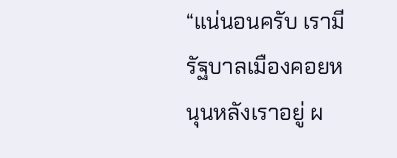“แน่นอนครับ เรามีรัฐบาลเมืองคอยหนุนหลังเราอยู่ ผ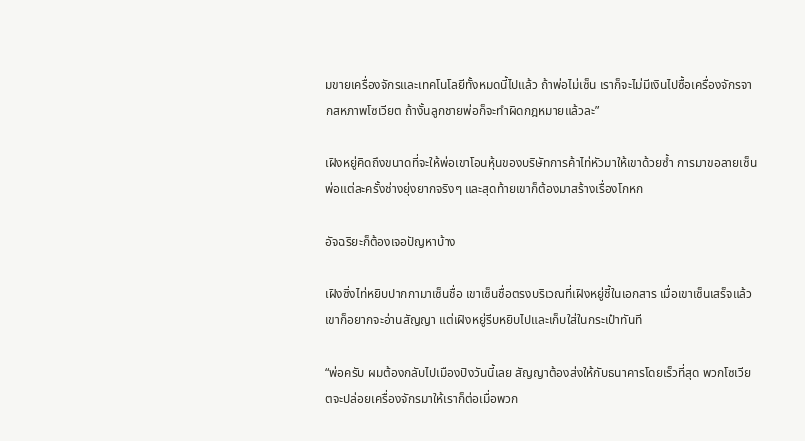มขายเครื่องจักรและเทคโนโลยีทั้งหมดนี้ไปแล้ว ถ้าพ่อไม่เซ็น เราก็จะไม่มีเงินไปซื้อเครื่องจักรจากสหภาพโซเวียต ถ้างั้นลูกชายพ่อก็จะทำผิดกฎหมายแล้วละ”

เฝิงหยู่คิดถึงขนาดที่จะให้พ่อเขาโอนหุ้นของบริษัทการค้าไท่หัวมาให้เขาด้วยซ้ำ การมาขอลายเซ็นพ่อแต่ละครั้งช่างยุ่งยากจริงๆ และสุดท้ายเขาก็ต้องมาสร้างเรื่องโกหก

อัจฉริยะก็ต้องเจอปัญหาบ้าง

เฝิงซิ่งไท่หยิบปากกามาเซ็นชื่อ เขาเซ็นชื่อตรงบริเวณที่เฝิงหยู่ชี้ในเอกสาร เมื่อเขาเซ็นเสร็จแล้ว เขาก็อยากจะอ่านสัญญา แต่เฝิงหยู่รีบหยิบไปและเก็บใส่ในกระเป๋าทันที

“พ่อครับ ผมต้องกลับไปเมืองปิงวันนี้เลย สัญญาต้องส่งให้กับธนาคารโดยเร็วที่สุด พวกโซเวียตจะปล่อยเครื่องจักรมาให้เราก็ต่อเมื่อพวก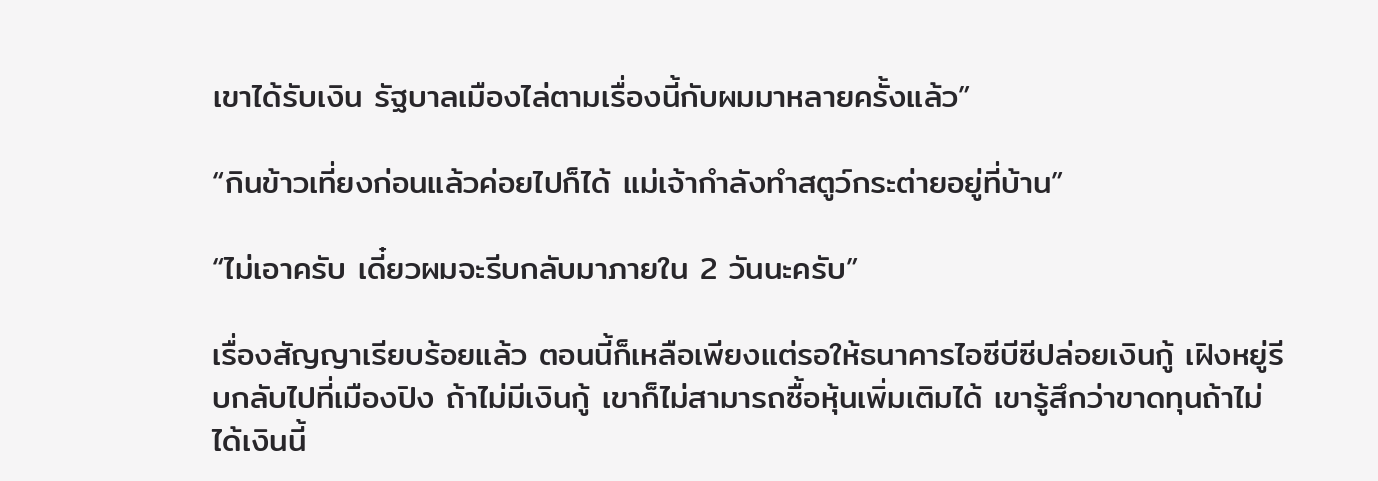เขาได้รับเงิน รัฐบาลเมืองไล่ตามเรื่องนี้กับผมมาหลายครั้งแล้ว”

“กินข้าวเที่ยงก่อนแล้วค่อยไปก็ได้ แม่เจ้ากำลังทำสตูว์กระต่ายอยู่ที่บ้าน”

“ไม่เอาครับ เดี๋ยวผมจะรีบกลับมาภายใน 2 วันนะครับ”

เรื่องสัญญาเรียบร้อยแล้ว ตอนนี้ก็เหลือเพียงแต่รอให้ธนาคารไอซีบีซีปล่อยเงินกู้ เฝิงหยู่รีบกลับไปที่เมืองปิง ถ้าไม่มีเงินกู้ เขาก็ไม่สามารถซื้อหุ้นเพิ่มเติมได้ เขารู้สึกว่าขาดทุนถ้าไม่ได้เงินนี้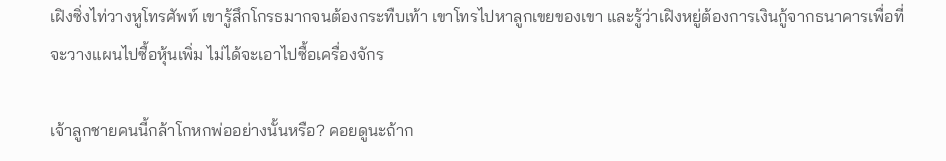เฝิงซิ่งไท่วางหูโทรศัพท์ เขารู้สึกโกรธมากจนต้องกระทืบเท้า เขาโทรไปหาลูกเขยของเขา และรู้ว่าเฝิงหยู่ต้องการเงินกู้จากธนาคารเพื่อที่จะวางแผนไปซื้อหุ้นเพิ่ม ไม่ได้จะเอาไปซื้อเครื่องจักร

เจ้าลูกชายคนนี้กล้าโกหกพ่ออย่างนั้นหรือ? คอยดูนะถ้าก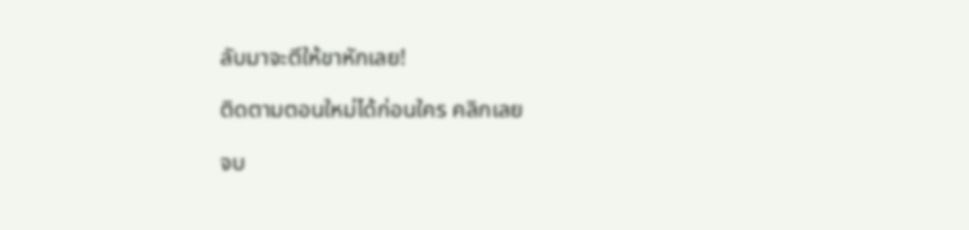ลับมาจะตีให้ขาหักเลย!

ติดตามตอนใหม่ได้ก่อนใคร คลิกเลย

จบ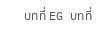บทที่ EG บทที่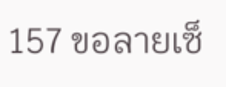157 ขอลายเซ็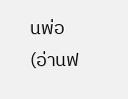นพ่อ (อ่านฟ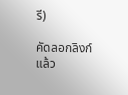รี)

คัดลอกลิงก์แล้ว